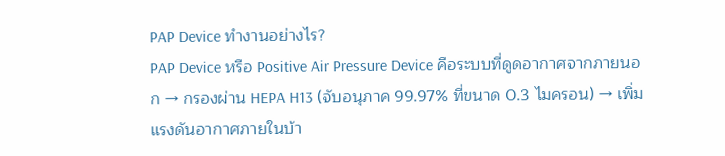PAP Device ทำงานอย่างไร?
PAP Device หรือ Positive Air Pressure Device คือระบบที่ดูดอากาศจากภายนอก → กรองผ่าน HEPA H13 (จับอนุภาค 99.97% ที่ขนาด 0.3 ไมครอน) → เพิ่มแรงดันอากาศภายในบ้า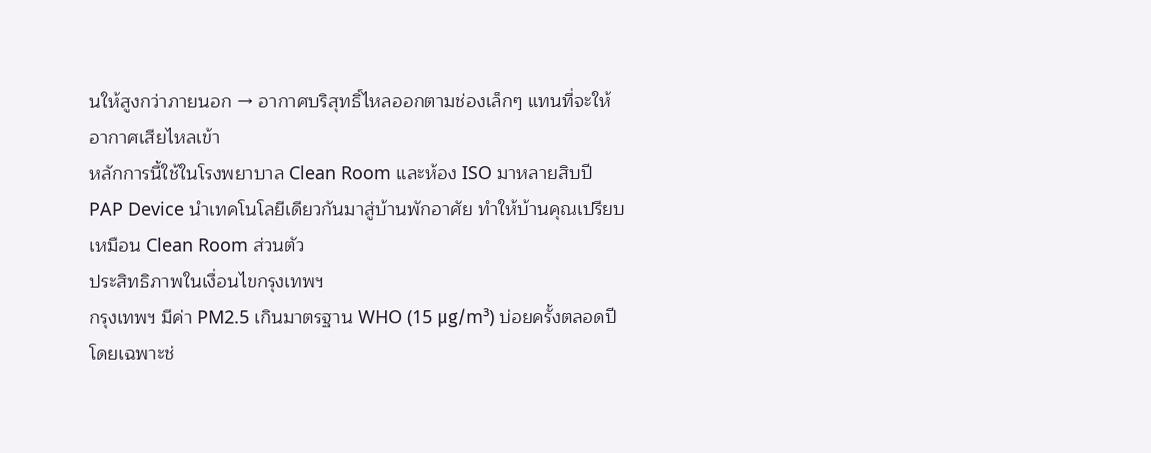นให้สูงกว่าภายนอก → อากาศบริสุทธิ์ไหลออกตามช่องเล็กๆ แทนที่จะให้อากาศเสียไหลเข้า
หลักการนี้ใช้ในโรงพยาบาล Clean Room และห้อง ISO มาหลายสิบปี PAP Device นำเทคโนโลยีเดียวกันมาสู่บ้านพักอาศัย ทำให้บ้านคุณเปรียบเหมือน Clean Room ส่วนตัว
ประสิทธิภาพในเงื่อนไขกรุงเทพฯ
กรุงเทพฯ มีค่า PM2.5 เกินมาตรฐาน WHO (15 μg/m³) บ่อยครั้งตลอดปี โดยเฉพาะช่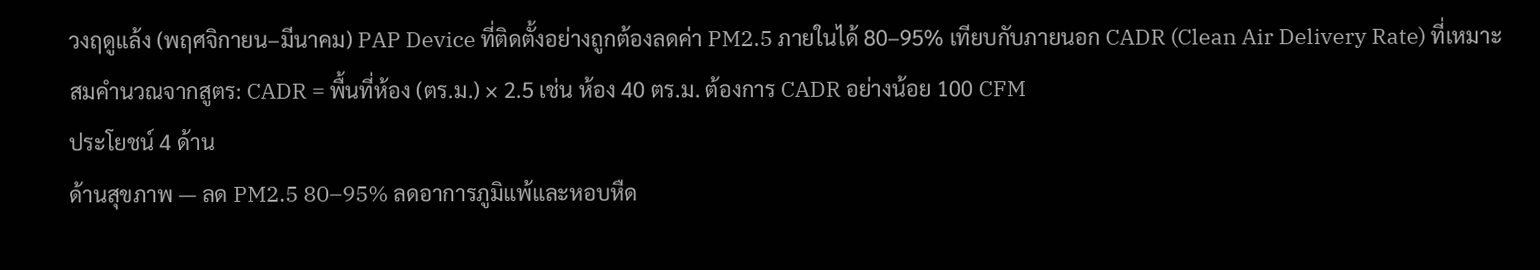วงฤดูแล้ง (พฤศจิกายน–มีนาคม) PAP Device ที่ติดตั้งอย่างถูกต้องลดค่า PM2.5 ภายในได้ 80–95% เทียบกับภายนอก CADR (Clean Air Delivery Rate) ที่เหมาะสมคำนวณจากสูตร: CADR = พื้นที่ห้อง (ตร.ม.) × 2.5 เช่น ห้อง 40 ตร.ม. ต้องการ CADR อย่างน้อย 100 CFM
ประโยชน์ 4 ด้าน
ด้านสุขภาพ — ลด PM2.5 80–95% ลดอาการภูมิแพ้และหอบหืด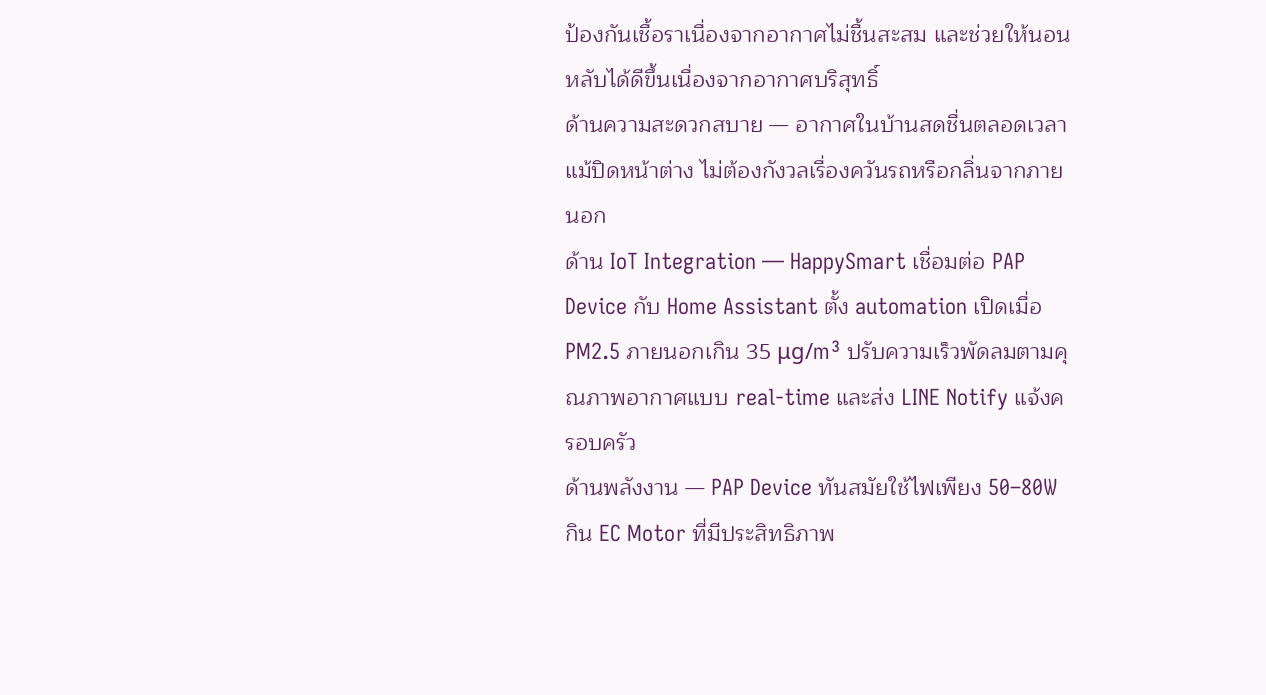ป้องกันเชื้อราเนื่องจากอากาศไม่ชื้นสะสม และช่วยให้นอนหลับได้ดีขึ้นเนื่องจากอากาศบริสุทธิ์
ด้านความสะดวกสบาย — อากาศในบ้านสดชื่นตลอดเวลาแม้ปิดหน้าต่าง ไม่ต้องกังวลเรื่องควันรถหรือกลิ่นจากภายนอก
ด้าน IoT Integration — HappySmart เชื่อมต่อ PAP Device กับ Home Assistant ตั้ง automation เปิดเมื่อ PM2.5 ภายนอกเกิน 35 μg/m³ ปรับความเร็วพัดลมตามคุณภาพอากาศแบบ real-time และส่ง LINE Notify แจ้งครอบครัว
ด้านพลังงาน — PAP Device ทันสมัยใช้ไฟเพียง 50–80W กิน EC Motor ที่มีประสิทธิภาพ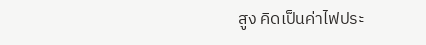สูง คิดเป็นค่าไฟประ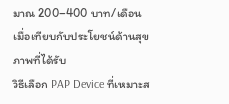มาณ 200–400 บาท/เดือน เมื่อเทียบกับประโยชน์ด้านสุขภาพที่ได้รับ
วิธีเลือก PAP Device ที่เหมาะส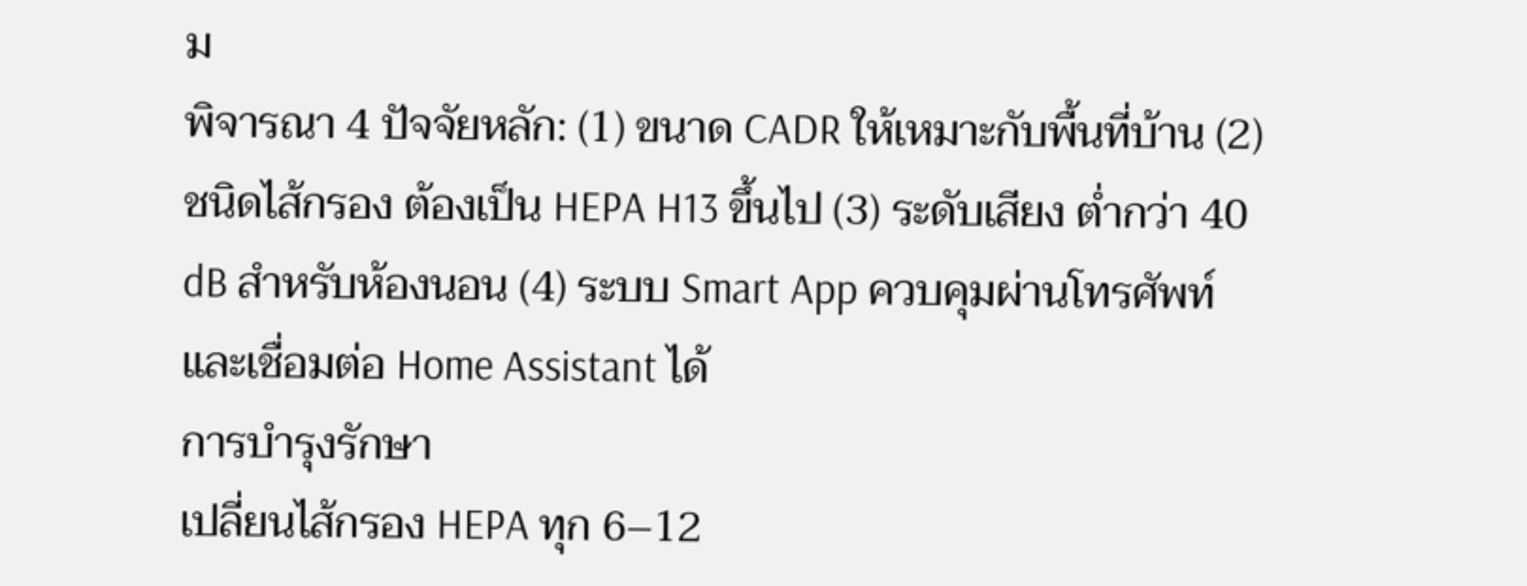ม
พิจารณา 4 ปัจจัยหลัก: (1) ขนาด CADR ให้เหมาะกับพื้นที่บ้าน (2) ชนิดไส้กรอง ต้องเป็น HEPA H13 ขึ้นไป (3) ระดับเสียง ต่ำกว่า 40 dB สำหรับห้องนอน (4) ระบบ Smart App ควบคุมผ่านโทรศัพท์และเชื่อมต่อ Home Assistant ได้
การบำรุงรักษา
เปลี่ยนไส้กรอง HEPA ทุก 6–12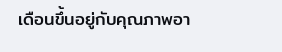เดือนขึ้นอยู่กับคุณภาพอา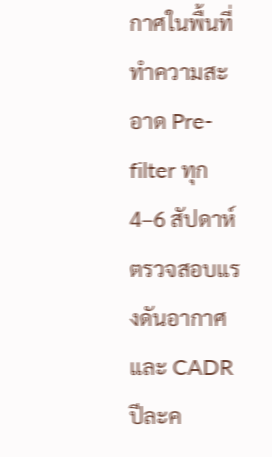กาศในพื้นที่ ทำความสะอาด Pre-filter ทุก 4–6 สัปดาห์ ตรวจสอบแรงดันอากาศและ CADR ปีละค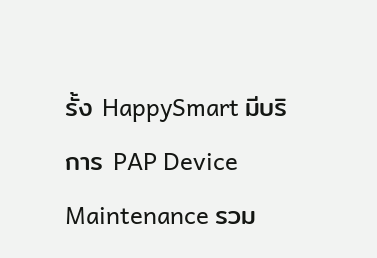รั้ง HappySmart มีบริการ PAP Device Maintenance รวม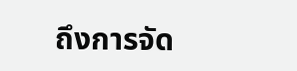ถึงการจัด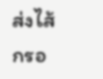ส่งไส้กรอ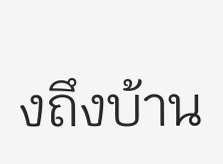งถึงบ้าน